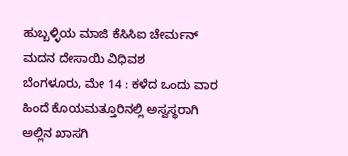ಹುಬ್ಬಳ್ಳಿಯ ಮಾಜಿ ಕೆಸಿಸಿಐ ಚೇರ್ಮನ್ ಮದನ ದೇಸಾಯಿ ವಿಧಿವಶ
ಬೆಂಗಳೂರು, ಮೇ 14 : ಕಳೆದ ಒಂದು ವಾರ ಹಿಂದೆ ಕೊಯಮತ್ತೂರಿನಲ್ಲಿ ಅಸ್ವಸ್ಥರಾಗಿ ಅಲ್ಲಿನ ಖಾಸಗಿ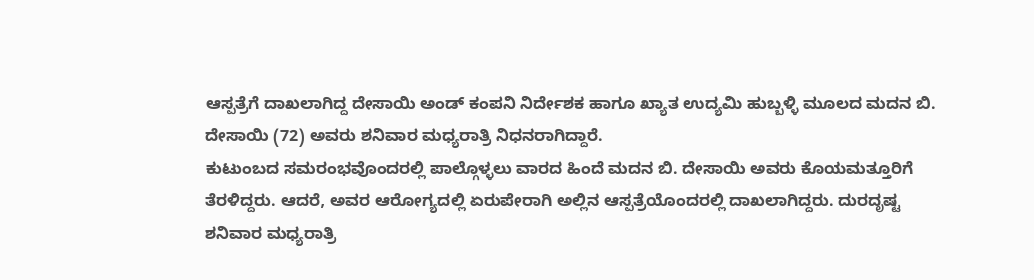ಆಸ್ಪತ್ರೆಗೆ ದಾಖಲಾಗಿದ್ದ ದೇಸಾಯಿ ಅಂಡ್ ಕಂಪನಿ ನಿರ್ದೇಶಕ ಹಾಗೂ ಖ್ಯಾತ ಉದ್ಯಮಿ ಹುಬ್ಬಳ್ಳಿ ಮೂಲದ ಮದನ ಬಿ. ದೇಸಾಯಿ (72) ಅವರು ಶನಿವಾರ ಮಧ್ಯರಾತ್ರಿ ನಿಧನರಾಗಿದ್ದಾರೆ.
ಕುಟುಂಬದ ಸಮರಂಭವೊಂದರಲ್ಲಿ ಪಾಲ್ಗೊಳ್ಳಲು ವಾರದ ಹಿಂದೆ ಮದನ ಬಿ. ದೇಸಾಯಿ ಅವರು ಕೊಯಮತ್ತೂರಿಗೆ ತೆರಳಿದ್ದರು. ಆದರೆ, ಅವರ ಆರೋಗ್ಯದಲ್ಲಿ ಏರುಪೇರಾಗಿ ಅಲ್ಲಿನ ಆಸ್ಪತ್ರೆಯೊಂದರಲ್ಲಿ ದಾಖಲಾಗಿದ್ದರು. ದುರದೃಷ್ಟ ಶನಿವಾರ ಮಧ್ಯರಾತ್ರಿ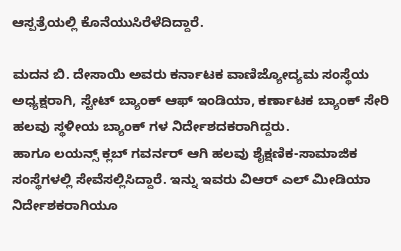ಆಸ್ಪತ್ರೆಯಲ್ಲಿ ಕೊನೆಯುಸಿರೆಳೆದಿದ್ದಾರೆ.

ಮದನ ಬಿ. ದೇಸಾಯಿ ಅವರು ಕರ್ನಾಟಕ ವಾಣಿಜ್ಯೋದ್ಯಮ ಸಂಸ್ಥೆಯ ಅಧ್ಯಕ್ಷರಾಗಿ, ಸ್ಟೇಟ್ ಬ್ಯಾಂಕ್ ಆಫ್ ಇಂಡಿಯಾ, ಕರ್ಣಾಟಕ ಬ್ಯಾಂಕ್ ಸೇರಿ ಹಲವು ಸ್ಥಳೀಯ ಬ್ಯಾಂಕ್ ಗಳ ನಿರ್ದೇಶದಕರಾಗಿದ್ದರು.
ಹಾಗೂ ಲಯನ್ಸ್ ಕ್ಲಬ್ ಗವರ್ನರ್ ಆಗಿ ಹಲವು ಶೈಕ್ಷಣಿಕ-ಸಾಮಾಜಿಕ ಸಂಸ್ಥೆಗಳಲ್ಲಿ ಸೇವೆಸಲ್ಲಿಸಿದ್ದಾರೆ. ಇನ್ನು ಇವರು ವಿಆರ್ ಎಲ್ ಮೀಡಿಯಾ ನಿರ್ದೇಶಕರಾಗಿಯೂ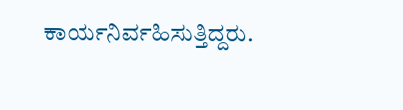ಕಾರ್ಯನಿರ್ವಹಿಸುತ್ತಿದ್ದರು.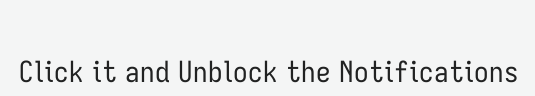Click it and Unblock the Notifications